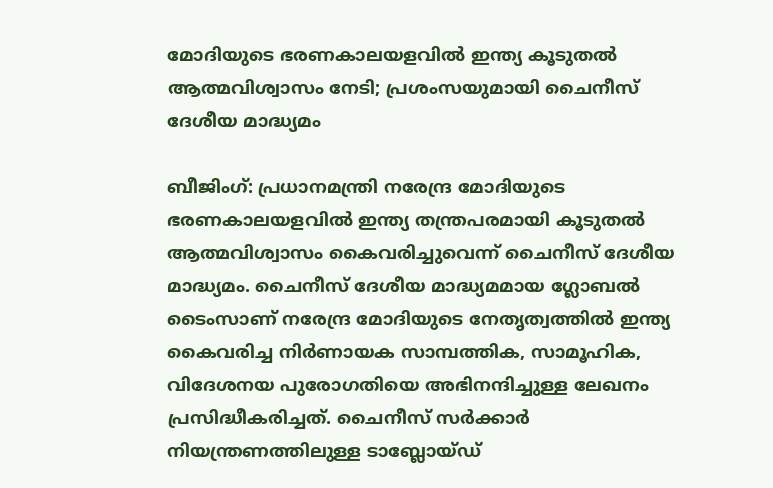മോദിയുടെ ഭരണകാലയളവിൽ ഇന്ത്യ കൂടുതൽ ആത്മവിശ്വാസം നേടി; പ്രശംസയുമായി ചൈനീസ് ദേശീയ മാദ്ധ്യമം

ബീജിംഗ്: പ്രധാനമന്ത്രി നരേന്ദ്ര മോദിയുടെ ഭരണകാലയളവിൽ ഇന്ത്യ തന്ത്രപരമായി കൂടുതൽ ആത്മവിശ്വാസം കൈവരിച്ചുവെന്ന് ചൈനീസ് ദേശീയ മാദ്ധ്യമം. ചൈനീസ് ദേശീയ മാദ്ധ്യമമായ ഗ്ലോബൽ ടൈംസാണ് നരേന്ദ്ര മോദിയുടെ നേതൃത്വത്തിൽ ഇന്ത്യ കൈവരിച്ച നിർണായക സാമ്പത്തിക, സാമൂഹിക, വിദേശനയ പുരോഗതിയെ അഭിനന്ദിച്ചുള്ള ലേഖനം പ്രസിദ്ധീകരിച്ചത്. ചൈനീസ് സർക്കാർ നിയന്ത്രണത്തിലുള്ള ടാബ്ലോയ്ഡ്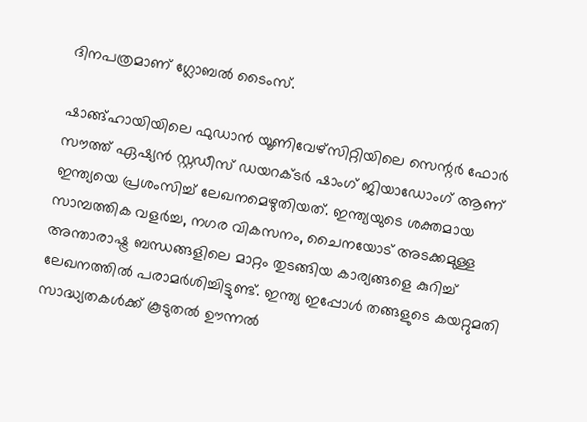ദിനപത്രമാണ് ഗ്ലോബൽ ടൈംസ്.

ഷാങ്ങ്ഹായിയിലെ ഫുഡാൻ യൂണിവേഴ്‌സിറ്റിയിലെ സെന്റർ ഫോർ സൗത്ത് ഏഷ്യൻ സ്റ്റഡീസ് ഡയറക്ടർ ഷാംഗ് ജിയാഡോംഗ് ആണ് ഇന്ത്യയെ പ്രശംസിച്ച് ലേഖനമെഴുതിയത്. ഇന്ത്യയുടെ ശക്തമായ സാമ്പത്തിക വളർച്ച, നഗര വികസനം, ചൈനയോട് അടക്കമുള്ള അന്താരാഷ്ട്ര ബന്ധങ്ങളിലെ മാറ്റം തുടങ്ങിയ കാര്യങ്ങളെ കുറിച്ച് ലേഖനത്തിൽ പരാമർശിച്ചിട്ടുണ്ട്. ഇന്ത്യ ഇപ്പോൾ തങ്ങളുടെ കയറ്റുമതി സാദ്ധ്യതകൾക്ക് കൂടുതൽ ഊന്നൽ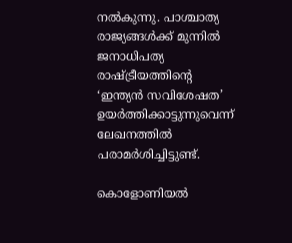നൽകുന്നു. പാശ്ചാത്യ രാജ്യങ്ങൾക്ക് മുന്നിൽ ജനാധിപത്യ രാഷ്ട്രീയത്തിന്റെ ‘ഇന്ത്യൻ സവിശേഷത’ ഉയർത്തിക്കാട്ടുന്നുവെന്ന് ലേഖനത്തിൽ പരാമർശിച്ചിട്ടുണ്ട്.

കൊളോണിയൽ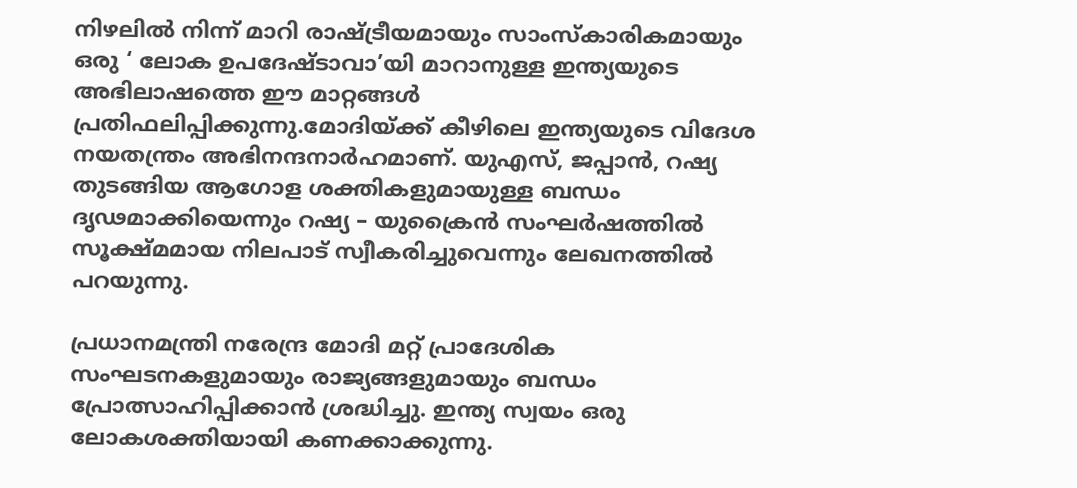നിഴലിൽ നിന്ന് മാറി രാഷ്ട്രീയമായും സാംസ്‌കാരികമായും ഒരു ‘ ലോക ഉപദേഷ്ടാവാ’യി മാറാനുള്ള ഇന്ത്യയുടെ അഭിലാഷത്തെ ഈ മാറ്റങ്ങൾ പ്രതിഫലിപ്പിക്കുന്നു.മോദിയ്ക്ക് കീഴിലെ ഇന്ത്യയുടെ വിദേശ നയതന്ത്രം അഭിനന്ദനാർഹമാണ്. യുഎസ്, ജപ്പാൻ, റഷ്യ തുടങ്ങിയ ആഗോള ശക്തികളുമായുള്ള ബന്ധം ദൃഢമാക്കിയെന്നും റഷ്യ – യുക്രൈൻ സംഘർഷത്തിൽ സൂക്ഷ്മമായ നിലപാട് സ്വീകരിച്ചുവെന്നും ലേഖനത്തിൽ പറയുന്നു.

പ്രധാനമന്ത്രി നരേന്ദ്ര മോദി മറ്റ് പ്രാദേശിക സംഘടനകളുമായും രാജ്യങ്ങളുമായും ബന്ധം പ്രോത്സാഹിപ്പിക്കാൻ ശ്രദ്ധിച്ചു. ഇന്ത്യ സ്വയം ഒരു ലോകശക്തിയായി കണക്കാക്കുന്നു.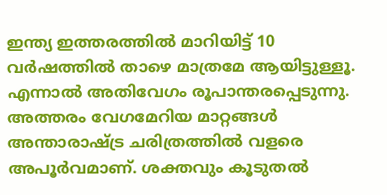ഇന്ത്യ ഇത്തരത്തിൽ മാറിയിട്ട് 10 വർഷത്തിൽ താഴെ മാത്രമേ ആയിട്ടുള്ളൂ. എന്നാൽ അതിവേഗം രൂപാന്തരപ്പെടുന്നു. അത്തരം വേഗമേറിയ മാറ്റങ്ങൾ അന്താരാഷ്ട്ര ചരിത്രത്തിൽ വളരെ അപൂർവമാണ്. ശക്തവും കൂടുതൽ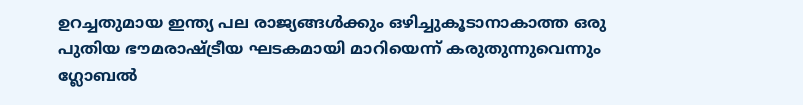ഉറച്ചതുമായ ഇന്ത്യ പല രാജ്യങ്ങൾക്കും ഒഴിച്ചുകൂടാനാകാത്ത ഒരു പുതിയ ഭൗമരാഷ്ട്രീയ ഘടകമായി മാറിയെന്ന് കരുതുന്നുവെന്നും ഗ്ലോബൽ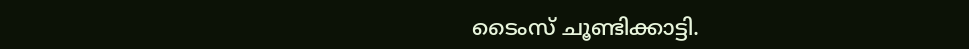ടൈംസ് ചൂണ്ടിക്കാട്ടി.